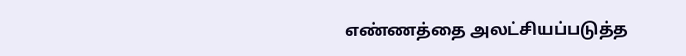எண்ணத்தை அலட்சியப்படுத்த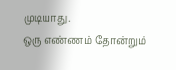முடியாது.
ஒரு எண்ணம் தோன்றும்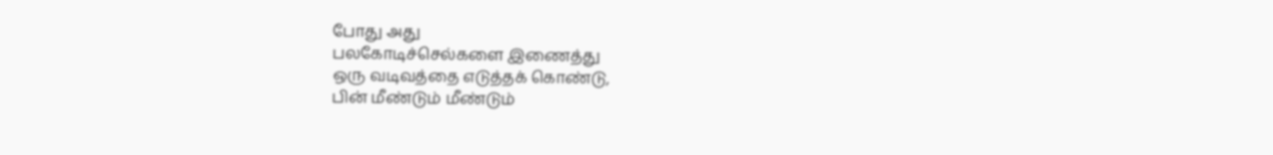போது அது
பலகோடிச்செல்களை இணைத்து
ஒரு வடிவத்தை எடுத்தக் கொண்டு,
பின் மீண்டும் மீண்டும்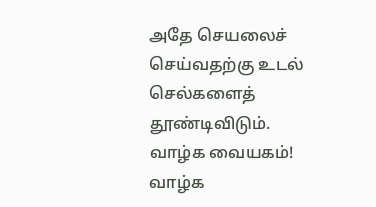அதே செயலைச்
செய்வதற்கு உடல் செல்களைத் தூண்டிவிடும்.
வாழ்க வையகம்! வாழ்க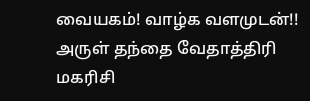வையகம்! வாழ்க வளமுடன்!!
அருள் தந்தை வேதாத்திரி மகரிசி